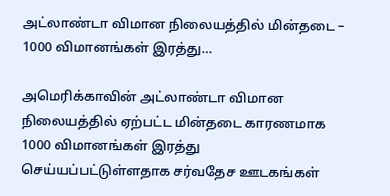அட்லாண்டா விமான நிலையத்தில் மின்தடை – 1000 விமானங்கள் இரத்து…

அமெரிக்காவின் அட்லாண்டா விமான நிலையத்தில் ஏற்பட்ட மின்தடை காரணமாக 1000 விமானங்கள் இரத்து செய்யப்பட்டுள்ளதாக சர்வதேச ஊடகங்கள்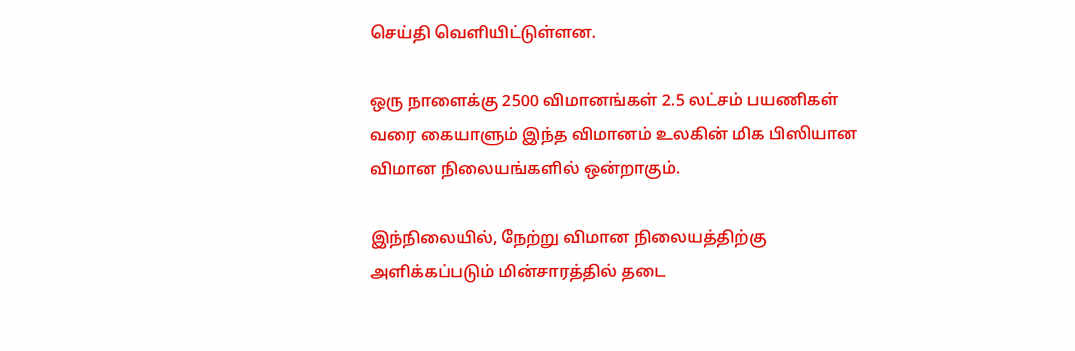செய்தி வெளியிட்டுள்ளன.

ஒரு நாளைக்கு 2500 விமானங்கள் 2.5 லட்சம் பயணிகள் வரை கையாளும் இந்த விமானம் உலகின் மிக பிஸியான விமான நிலையங்களில் ஒன்றாகும்.

இந்நிலையில், நேற்று விமான நிலையத்திற்கு அளிக்கப்படும் மின்சாரத்தில் தடை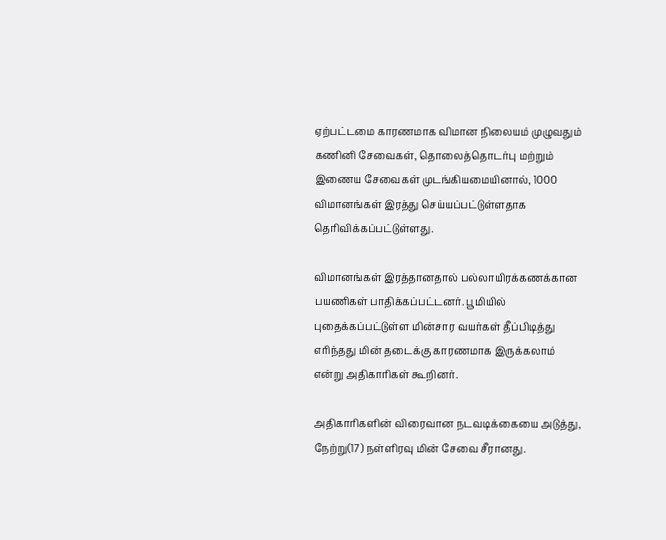ஏற்பட்டமை காரணமாக விமான நிலையம் முழுவதும் கணினி சேவைகள், தொலைத்தொடர்பு மற்றும் இணைய சேவைகள் முடங்கியமையினால், 1000 விமானங்கள் இரத்து செய்யப்பட்டுள்ளதாக தெரிவிக்கப்பட்டுள்ளது.

விமானங்கள் இரத்தானதால் பல்லாயிரக்கணக்கான பயணிகள் பாதிக்கப்பட்டனர். பூமியில் புதைக்கப்பட்டுள்ள மின்சார வயர்கள் தீப்பிடித்து எரிந்தது மின் தடைக்கு காரணமாக இருக்கலாம் என்று அதிகாரிகள் கூறினர்.

அதிகாரிகளின் விரைவான நடவடிக்கையை அடுத்து, நேற்று(17) நள்ளிரவு மின் சேவை சீரானது.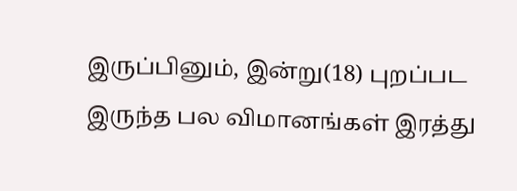இருப்பினும், இன்று(18) புறப்பட இருந்த பல விமானங்கள் இரத்து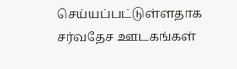செய்யப்பட்டுள்ளதாக சர்வதேச ஊடகங்கள்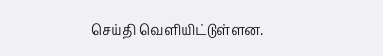செய்தி வெளியிட்டுள்ளன.